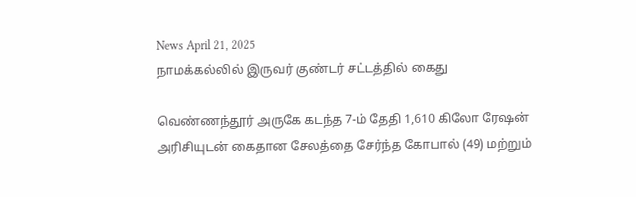News April 21, 2025
நாமக்கல்லில் இருவர் குண்டர் சட்டத்தில் கைது

வெண்ணந்தூர் அருகே கடந்த 7-ம் தேதி 1,610 கிலோ ரேஷன் அரிசியுடன் கைதான சேலத்தை சேர்ந்த கோபால் (49) மற்றும்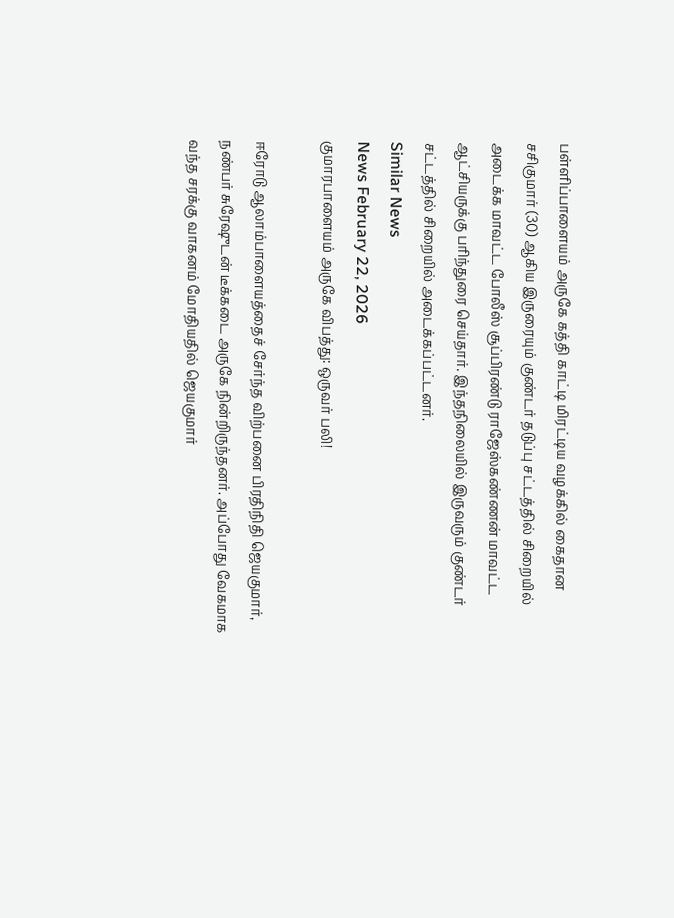பள்ளிப்பாளையம் அருகே கத்தி காட்டி மிரட்டிய வழக்கில் கைதான சசிகுமார் (30) ஆகிய இருரையும் குண்டர் தடுப்பு சட்டத்தில் சிறையில் அடைக்க மாவட்ட போலீஸ் சூப்பிரண்டு ராஜேஸ்கண்ணன் மாவட்ட ஆட்சியருக்கு பரிந்துரை செய்தார். இந்தநிலையில் இருவரும் குண்டர் சட்டத்தில் சிறையில் அடைக்கப்பட்டனர்.
Similar News
News February 22, 2026
குமாரபாளையம் அருகே விபத்து: ஒருவர் பலி!

ஈரோடு ஆலாம்பாளையத்தைச் சேர்ந்த விற்பனை பிரதிநிதி ஜெயகுமார், நண்பர் சுரேஷுடன் டீக்கடை அருகே நின்றிருந்தனர். அப்போது வேகமாக வந்த சரக்கு வாகனம் மோதியதில் ஜெயகுமார்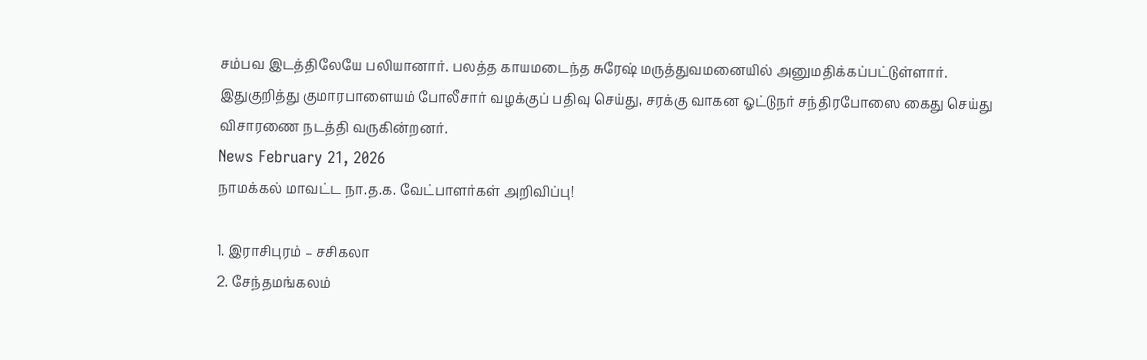சம்பவ இடத்திலேயே பலியானார். பலத்த காயமடைந்த சுரேஷ் மருத்துவமனையில் அனுமதிக்கப்பட்டுள்ளார். இதுகுறித்து குமாரபாளையம் போலீசார் வழக்குப் பதிவு செய்து, சரக்கு வாகன ஓட்டுநர் சந்திரபோஸை கைது செய்து விசாரணை நடத்தி வருகின்றனர்.
News February 21, 2026
நாமக்கல் மாவட்ட நா.த.க. வேட்பாளர்கள் அறிவிப்பு!

1. இராசிபுரம் – சசிகலா
2. சேந்தமங்கலம்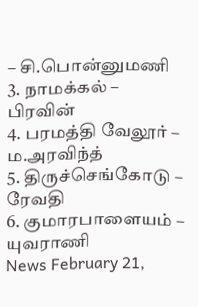– சி.பொன்னுமணி
3. நாமக்கல் – பிரவின்
4. பரமத்தி வேலூர் – ம.அரவிந்த்
5. திருச்செங்கோடு – ரேவதி
6. குமாரபாளையம் – யுவராணி
News February 21,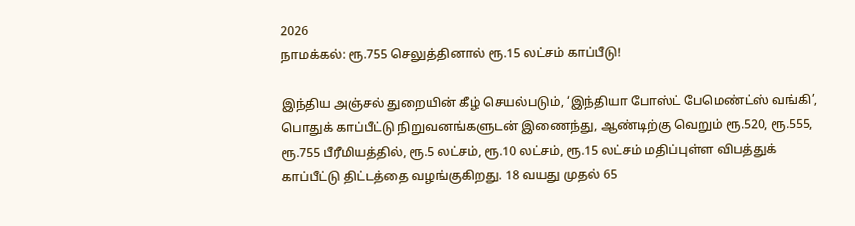2026
நாமக்கல்: ரூ.755 செலுத்தினால் ரூ.15 லட்சம் காப்பீடு!

இந்திய அஞ்சல் துறையின் கீழ் செயல்படும், ‘இந்தியா போஸ்ட் பேமெண்ட்ஸ் வங்கி’, பொதுக் காப்பீட்டு நிறுவனங்களுடன் இணைந்து, ஆண்டிற்கு வெறும் ரூ.520, ரூ.555, ரூ.755 பீரீமியத்தில், ரூ.5 லட்சம், ரூ.10 லட்சம், ரூ.15 லட்சம் மதிப்புள்ள விபத்துக் காப்பீட்டு திட்டத்தை வழங்குகிறது. 18 வயது முதல் 65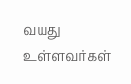வயது உள்ளவர்கள்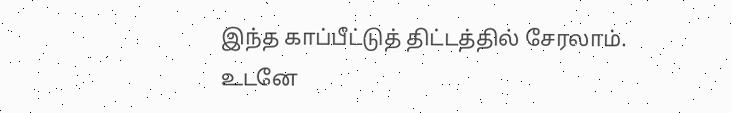இந்த காப்பீட்டுத் திட்டத்தில் சேரலாம். உடனே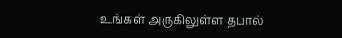உங்கள் அருகிலுள்ள தபால்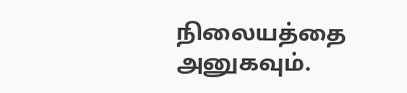நிலையத்தை அனுகவும்.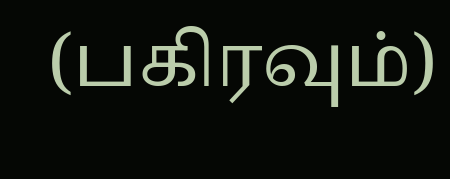(பகிரவும்)